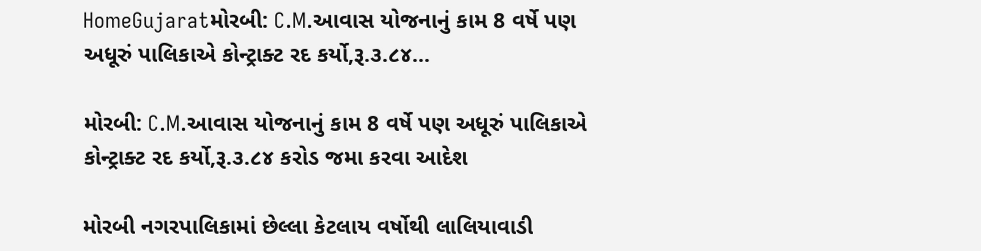HomeGujaratમોરબી: C.M.આવાસ યોજનાનું કામ 8 વર્ષે પણ અધૂરું પાલિકાએ કોન્ટ્રાક્ટ રદ કર્યો,રૂ.૩.૮૪...

મોરબી: C.M.આવાસ યોજનાનું કામ 8 વર્ષે પણ અધૂરું પાલિકાએ કોન્ટ્રાક્ટ રદ કર્યો,રૂ.૩.૮૪ કરોડ જમા કરવા આદેશ

મોરબી નગરપાલિકામાં છેલ્લા કેટલાય વર્ષોથી લાલિયાવાડી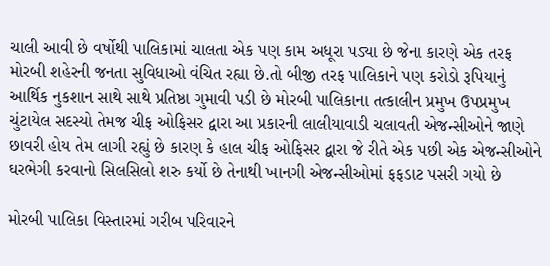ચાલી આવી છે વર્ષોથી પાલિકામાં ચાલતા એક પણ કામ અધૂરા પડ્યા છે જેના કારણે એક તરફ મોરબી શહેરની જનતા સુવિધાઓ વંચિત રહ્યા છે.તો બીજી તરફ પાલિકાને પણ કરોડો રૂપિયાનું આર્થિક નુકશાન સાથે સાથે પ્રતિષ્ઠા ગુમાવી પડી છે મોરબી પાલિકાના તત્કાલીન પ્રમુખ ઉપપ્રમુખ ચુંટાયેલ સદસ્યો તેમજ ચીફ ઓફિસર દ્વારા આ પ્રકારની લાલીયાવાડી ચલાવતી એજન્સીઓને જાણે છાવરી હોય તેમ લાગી રહ્યું છે કારણ કે હાલ ચીફ ઓફિસર દ્વારા જે રીતે એક પછી એક એજન્સીઓને ઘરભેગી કરવાનો સિલસિલો શરુ કર્યો છે તેનાથી ખાનગી એજન્સીઓમાં ફફડાટ પસરી ગયો છે

મોરબી પાલિકા વિસ્તારમાં ગરીબ પરિવારને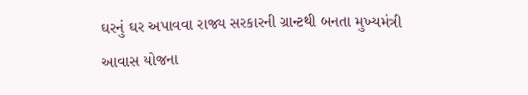ઘરનું ઘર અપાવવા રાજ્ય સરકારની ગ્રાન્ટથી બનતા મુખ્યમંત્રી આવાસ યોજના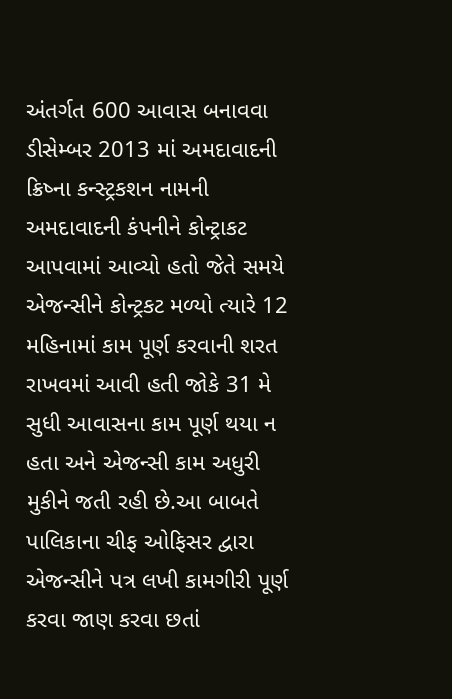અંતર્ગત 600 આવાસ બનાવવા ડીસેમ્બર 2013 માં અમદાવાદની ક્રિષ્ના કન્સ્ટ્રકશન નામની અમદાવાદની કંપનીને કોન્ટ્રાકટ આપવામાં આવ્યો હતો જેતે સમયે એજન્સીને કોન્ટ્રકટ મળ્યો ત્યારે 12 મહિનામાં કામ પૂર્ણ કરવાની શરત રાખવમાં આવી હતી જોકે 31 મે સુધી આવાસના કામ પૂર્ણ થયા ન હતા અને એજન્સી કામ અધુરી મુકીને જતી રહી છે.આ બાબતે પાલિકાના ચીફ ઓફિસર દ્વારા એજન્સીને પત્ર લખી કામગીરી પૂર્ણ કરવા જાણ કરવા છતાં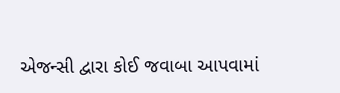એજન્સી દ્વારા કોઈ જવાબા આપવામાં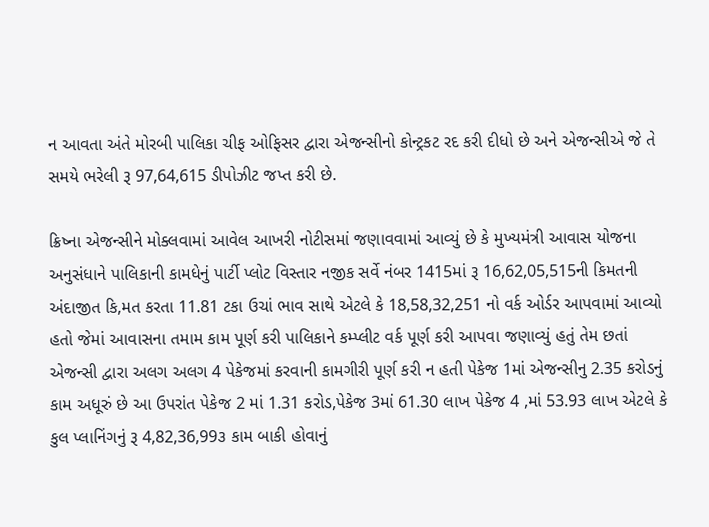ન આવતા અંતે મોરબી પાલિકા ચીફ ઓફિસર દ્વારા એજન્સીનો કોન્ટ્રકટ રદ કરી દીધો છે અને એજન્સીએ જે તે સમયે ભરેલી રૂ 97,64,615 ડીપોઝીટ જપ્ત કરી છે.

ક્રિષ્ના એજન્સીને મોક્લવામાં આવેલ આખરી નોટીસમાં જણાવવામાં આવ્યું છે કે મુખ્યમંત્રી આવાસ યોજના અનુસંધાને પાલિકાની કામધેનું પાર્ટી પ્લોટ વિસ્તાર નજીક સર્વે નંબર 1415માં રૂ 16,62,05,515ની કિમતની અંદાજીત કિ,મત કરતા 11.81 ટકા ઉચાં ભાવ સાથે એટલે કે 18,58,32,251 નો વર્ક ઓર્ડર આપવામાં આવ્યો હતો જેમાં આવાસના તમામ કામ પૂર્ણ કરી પાલિકાને કમ્પ્લીટ વર્ક પૂર્ણ કરી આપવા જણાવ્યું હતું તેમ છતાં એજન્સી દ્વારા અલગ અલગ 4 પેકેજમાં કરવાની કામગીરી પૂર્ણ કરી ન હતી પેકેજ 1માં એજન્સીનુ 2.35 કરોડનું કામ અધૂરું છે આ ઉપરાંત પેકેજ 2 માં 1.31 કરોડ,પેકેજ 3માં 61.30 લાખ પેકેજ 4 ,માં 53.93 લાખ એટલે કે કુલ પ્લાનિંગનું રૂ 4,82,36,99૩ કામ બાકી હોવાનું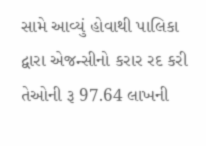સામે આવ્યું હોવાથી પાલિકા દ્વારા એજન્સીનો કરાર રદ કરી તેઓની રૂ 97.64 લાખની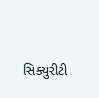સિક્યુરીટી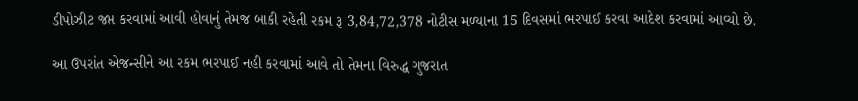ડીપોઝીટ જપ્ત કરવામાં આવી હોવાનું તેમજ બાકી રહેતી રકમ રૂ 3,84,72,378 નોટીસ મળ્યાના 15 દિવસમાં ભરપાઈ કરવા આદેશ કરવામાં આવ્યો છે.

આ ઉપરાંત એજન્સીને આ રકમ ભરપાઈ નહી કરવામાં આવે તો તેમના વિરુદ્ધ ગુજરાત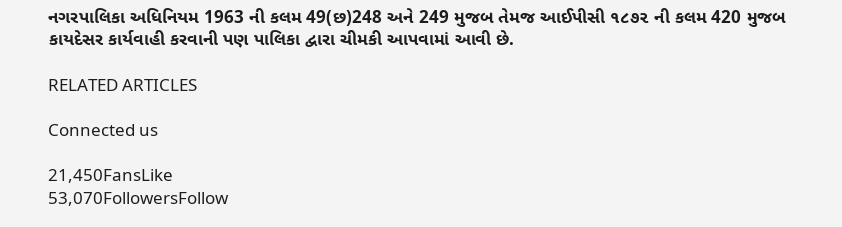નગરપાલિકા અધિનિયમ 1963 ની કલમ 49(છ)248 અને 249 મુજબ તેમજ આઈપીસી ૧૮૭૨ ની કલમ 420 મુજબ કાયદેસર કાર્યવાહી કરવાની પણ પાલિકા દ્વારા ચીમકી આપવામાં આવી છે.

RELATED ARTICLES

Connected us

21,450FansLike
53,070FollowersFollow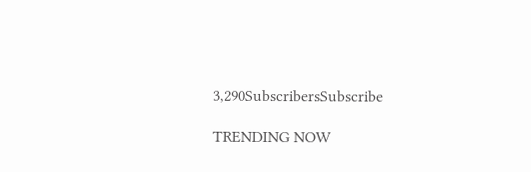3,290SubscribersSubscribe

TRENDING NOW